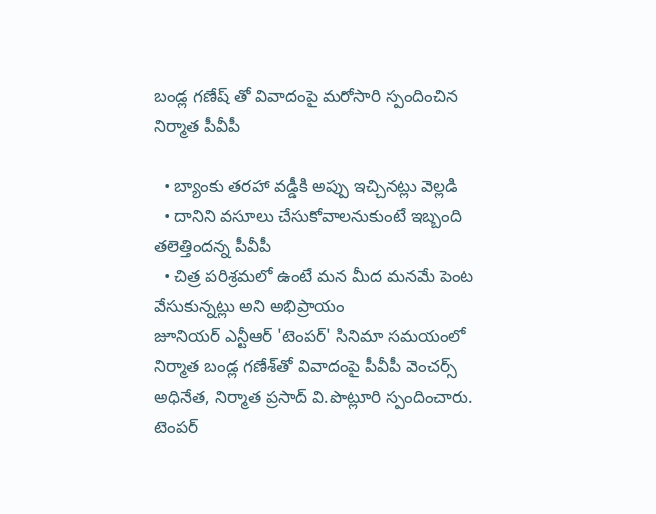బండ్ల గణేష్ తో వివాదంపై మరోసారి స్పందించిన నిర్మాత పీవీపీ

  • బ్యాంకు తరహా వడ్డీకి అప్పు ఇచ్చినట్లు వెల్లడి
  • దానిని వసూలు చేసుకోవాలనుకుంటే ఇబ్బంది తలెత్తిందన్న పీవీపీ
  • చిత్ర పరిశ్రమలో ఉంటే మన మీద మనమే పెంట వేసుకున్నట్లు అని అభిప్రాయం
జూనియర్ ఎన్టీఆర్ 'టెంపర్' సినిమా సమయంలో నిర్మాత బండ్ల గణేశ్‌తో వివాదంపై పీవీపీ వెంచర్స్ అధినేత, నిర్మాత ప్రసాద్ వి.పొట్లూరి స్పందించారు. టెంపర్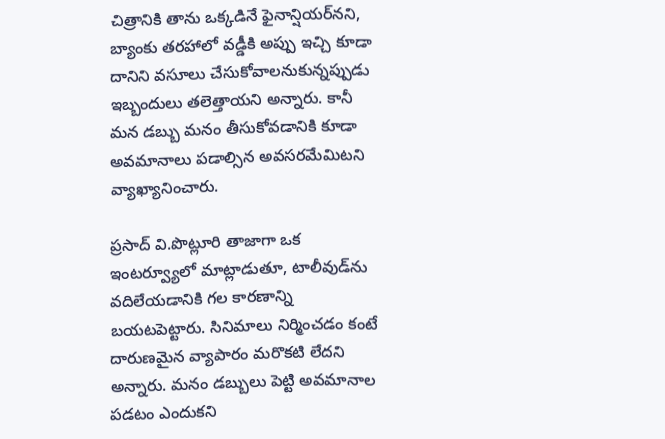చిత్రానికి తాను ఒక్కడినే ఫైనాన్షియర్‌నని, బ్యాంకు తరహాలో వడ్డీకి అప్పు ఇచ్చి కూడా దానిని వసూలు చేసుకోవాలనుకున్నప్పుడు ఇబ్బందులు తలెత్తాయని అన్నారు. కానీ మన డబ్బు మనం తీసుకోవడానికి కూడా అవమానాలు పడాల్సిన అవసరమేమిటని వ్యాఖ్యానించారు.

ప్రసాద్ వి.పొట్లూరి తాజాగా ఒక ఇంటర్వ్యూలో మాట్లాడుతూ, టాలీవుడ్‌ను వదిలేయడానికి గల కారణాన్ని బయటపెట్టారు. సినిమాలు నిర్మించడం కంటే దారుణమైన వ్యాపారం మరొకటి లేదని అన్నారు. మనం డబ్బులు పెట్టి అవమానాల పడటం ఎందుకని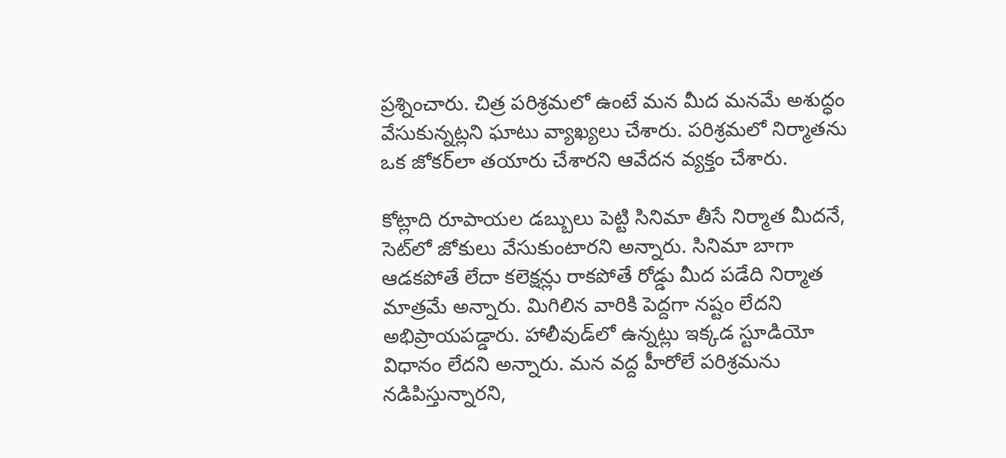ప్రశ్నించారు. చిత్ర పరిశ్రమలో ఉంటే మన మీద మనమే అశుద్ధం వేసుకున్నట్లని ఘాటు వ్యాఖ్యలు చేశారు. పరిశ్రమలో నిర్మాతను ఒక జోకర్‌లా తయారు చేశారని ఆవేదన వ్యక్తం చేశారు.

కోట్లాది రూపాయల డబ్బులు పెట్టి సినిమా తీసే నిర్మాత మీదనే, సెట్‌లో జోకులు వేసుకుంటారని అన్నారు. సినిమా బాగా ఆడకపోతే లేదా కలెక్షన్లు రాకపోతే రోడ్డు మీద పడేది నిర్మాత మాత్రమే అన్నారు. మిగిలిన వారికి పెద్దగా నష్టం లేదని అభిప్రాయపడ్డారు. హాలీవుడ్‌లో ఉన్నట్లు ఇక్కడ స్టూడియో విధానం లేదని అన్నారు. మన వద్ద హీరోలే పరిశ్రమను నడిపిస్తున్నారని,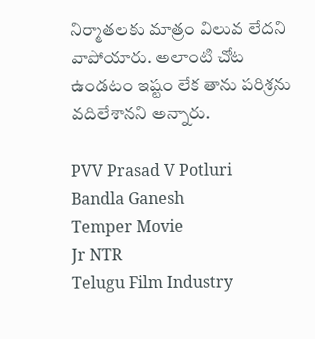నిర్మాతలకు మాత్రం విలువ లేదని వాపోయారు. అలాంటి చోట ఉండటం ఇష్టం లేక తాను పరిశ్రను వదిలేశానని అన్నారు.

PVV Prasad V Potluri
Bandla Ganesh
Temper Movie
Jr NTR
Telugu Film Industry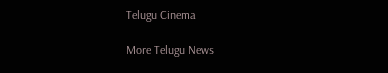Telugu Cinema

More Telugu News